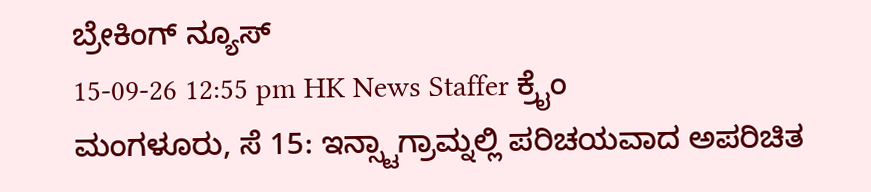ಬ್ರೇಕಿಂಗ್ ನ್ಯೂಸ್
15-09-26 12:55 pm HK News Staffer ಕ್ರೈಂ
ಮಂಗಳೂರು, ಸೆ 15: ಇನ್ಸ್ಟಾಗ್ರಾಮ್ನಲ್ಲಿ ಪರಿಚಯವಾದ ಅಪರಿಚಿತ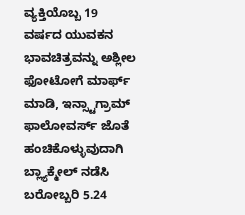ವ್ಯಕ್ತಿಯೊಬ್ಬ 19 ವರ್ಷದ ಯುವಕನ ಭಾವಚಿತ್ರವನ್ನು ಅಶ್ಲೀಲ ಫೋಟೋಗೆ ಮಾರ್ಫ್ ಮಾಡಿ, ಇನ್ಸ್ಟಾಗ್ರಾಮ್ ಫಾಲೋವರ್ಸ್ ಜೊತೆ ಹಂಚಿಕೊಳ್ಳುವುದಾಗಿ ಬ್ಲ್ಯಾಕ್ಮೇಲ್ ನಡೆಸಿ ಬರೋಬ್ಬರಿ 5.24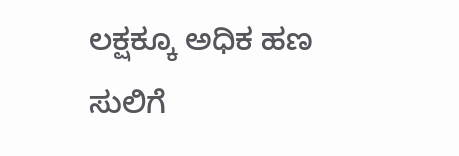ಲಕ್ಷಕ್ಕೂ ಅಧಿಕ ಹಣ ಸುಲಿಗೆ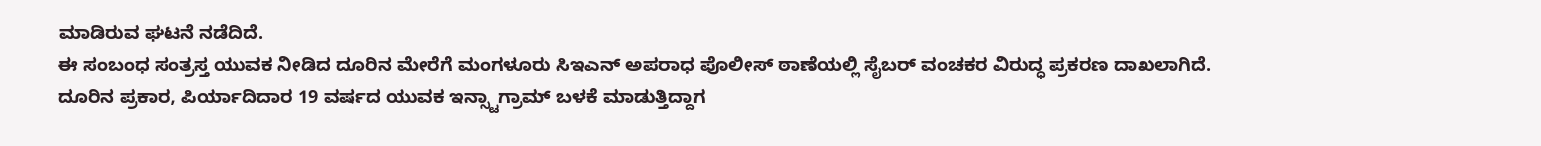ಮಾಡಿರುವ ಘಟನೆ ನಡೆದಿದೆ.
ಈ ಸಂಬಂಧ ಸಂತ್ರಸ್ತ ಯುವಕ ನೀಡಿದ ದೂರಿನ ಮೇರೆಗೆ ಮಂಗಳೂರು ಸಿಇಎನ್ ಅಪರಾಧ ಪೊಲೀಸ್ ಠಾಣೆಯಲ್ಲಿ ಸೈಬರ್ ವಂಚಕರ ವಿರುದ್ಧ ಪ್ರಕರಣ ದಾಖಲಾಗಿದೆ.
ದೂರಿನ ಪ್ರಕಾರ, ಪಿರ್ಯಾದಿದಾರ 19 ವರ್ಷದ ಯುವಕ ಇನ್ಸ್ಟಾಗ್ರಾಮ್ ಬಳಕೆ ಮಾಡುತ್ತಿದ್ದಾಗ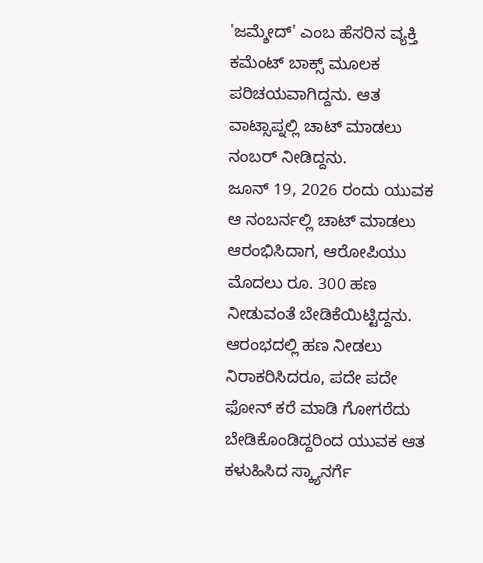'ಜಮ್ಶೇದ್' ಎಂಬ ಹೆಸರಿನ ವ್ಯಕ್ತಿ ಕಮೆಂಟ್ ಬಾಕ್ಸ್ ಮೂಲಕ ಪರಿಚಯವಾಗಿದ್ದನು. ಆತ ವಾಟ್ಸಾಪ್ನಲ್ಲಿ ಚಾಟ್ ಮಾಡಲು ನಂಬರ್ ನೀಡಿದ್ದನು.
ಜೂನ್ 19, 2026 ರಂದು ಯುವಕ ಆ ನಂಬರ್ನಲ್ಲಿ ಚಾಟ್ ಮಾಡಲು ಆರಂಭಿಸಿದಾಗ, ಆರೋಪಿಯು ಮೊದಲು ರೂ. 300 ಹಣ ನೀಡುವಂತೆ ಬೇಡಿಕೆಯಿಟ್ಟಿದ್ದನು. ಆರಂಭದಲ್ಲಿ ಹಣ ನೀಡಲು ನಿರಾಕರಿಸಿದರೂ, ಪದೇ ಪದೇ ಫೋನ್ ಕರೆ ಮಾಡಿ ಗೋಗರೆದು ಬೇಡಿಕೊಂಡಿದ್ದರಿಂದ ಯುವಕ ಆತ ಕಳುಹಿಸಿದ ಸ್ಕ್ಯಾನರ್ಗೆ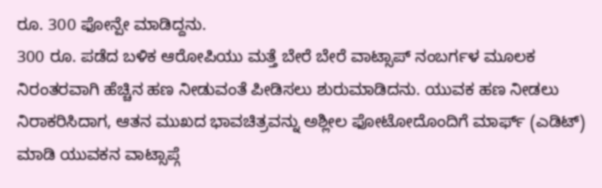ರೂ. 300 ಫೋನ್ಪೇ ಮಾಡಿದ್ದನು.
300 ರೂ. ಪಡೆದ ಬಳಿಕ ಆರೋಪಿಯು ಮತ್ತೆ ಬೇರೆ ಬೇರೆ ವಾಟ್ಸಾಪ್ ನಂಬರ್ಗಳ ಮೂಲಕ ನಿರಂತರವಾಗಿ ಹೆಚ್ಚಿನ ಹಣ ನೀಡುವಂತೆ ಪೀಡಿಸಲು ಶುರುಮಾಡಿದನು. ಯುವಕ ಹಣ ನೀಡಲು ನಿರಾಕರಿಸಿದಾಗ, ಆತನ ಮುಖದ ಭಾವಚಿತ್ರವನ್ನು ಅಶ್ಲೀಲ ಫೋಟೋದೊಂದಿಗೆ ಮಾರ್ಫ್ (ಎಡಿಟ್) ಮಾಡಿ ಯುವಕನ ವಾಟ್ಸಾಪ್ಗೆ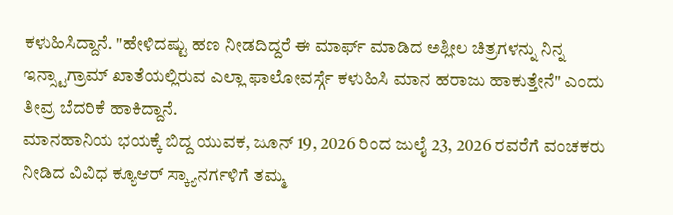ಕಳುಹಿಸಿದ್ದಾನೆ. "ಹೇಳಿದಷ್ಟು ಹಣ ನೀಡದಿದ್ದರೆ ಈ ಮಾರ್ಫ್ ಮಾಡಿದ ಅಶ್ಲೀಲ ಚಿತ್ರಗಳನ್ನು ನಿನ್ನ ಇನ್ಸ್ಟಾಗ್ರಾಮ್ ಖಾತೆಯಲ್ಲಿರುವ ಎಲ್ಲಾ ಫಾಲೋವರ್ಸ್ಗೆ ಕಳುಹಿಸಿ ಮಾನ ಹರಾಜು ಹಾಕುತ್ತೇನೆ" ಎಂದು ತೀವ್ರ ಬೆದರಿಕೆ ಹಾಕಿದ್ದಾನೆ.
ಮಾನಹಾನಿಯ ಭಯಕ್ಕೆ ಬಿದ್ದ ಯುವಕ, ಜೂನ್ 19, 2026 ರಿಂದ ಜುಲೈ 23, 2026 ರವರೆಗೆ ವಂಚಕರು ನೀಡಿದ ವಿವಿಧ ಕ್ಯೂಆರ್ ಸ್ಕ್ಯಾನರ್ಗಳಿಗೆ ತಮ್ಮ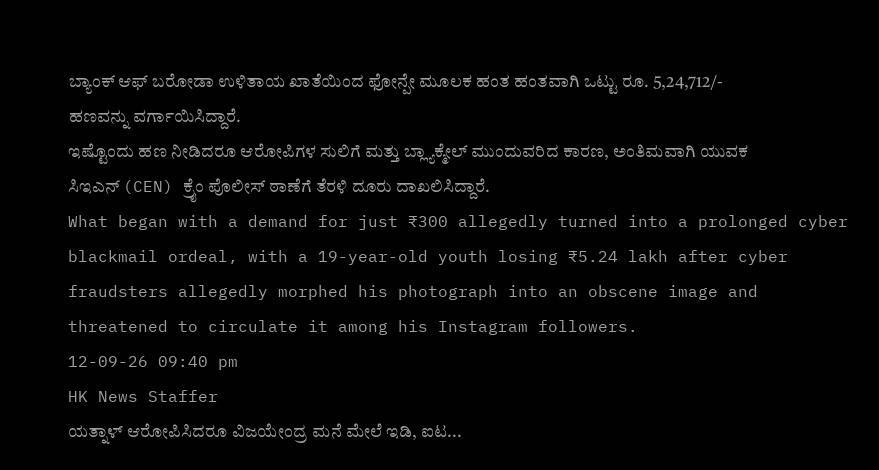ಬ್ಯಾಂಕ್ ಆಫ್ ಬರೋಡಾ ಉಳಿತಾಯ ಖಾತೆಯಿಂದ ಫೋನ್ಪೇ ಮೂಲಕ ಹಂತ ಹಂತವಾಗಿ ಒಟ್ಟು ರೂ. 5,24,712/- ಹಣವನ್ನು ವರ್ಗಾಯಿಸಿದ್ದಾರೆ.
ಇಷ್ಟೊಂದು ಹಣ ನೀಡಿದರೂ ಆರೋಪಿಗಳ ಸುಲಿಗೆ ಮತ್ತು ಬ್ಲ್ಯಾಕ್ಮೇಲ್ ಮುಂದುವರಿದ ಕಾರಣ, ಅಂತಿಮವಾಗಿ ಯುವಕ ಸಿಇಎನ್ (CEN) ಕ್ರೈಂ ಪೊಲೀಸ್ ಠಾಣೆಗೆ ತೆರಳಿ ದೂರು ದಾಖಲಿಸಿದ್ದಾರೆ.
What began with a demand for just ₹300 allegedly turned into a prolonged cyber blackmail ordeal, with a 19-year-old youth losing ₹5.24 lakh after cyber fraudsters allegedly morphed his photograph into an obscene image and threatened to circulate it among his Instagram followers.
12-09-26 09:40 pm
HK News Staffer
ಯತ್ನಾಳ್ ಆರೋಪಿಸಿದರೂ ವಿಜಯೇಂದ್ರ ಮನೆ ಮೇಲೆ ಇಡಿ, ಐಟ...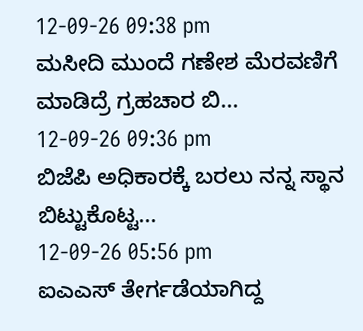12-09-26 09:38 pm
ಮಸೀದಿ ಮುಂದೆ ಗಣೇಶ ಮೆರವಣಿಗೆ ಮಾಡಿದ್ರೆ ಗ್ರಹಚಾರ ಬಿ...
12-09-26 09:36 pm
ಬಿಜೆಪಿ ಅಧಿಕಾರಕ್ಕೆ ಬರಲು ನನ್ನ ಸ್ಥಾನ ಬಿಟ್ಟುಕೊಟ್ಟ...
12-09-26 05:56 pm
ಐಎಎಸ್ ತೇರ್ಗಡೆಯಾಗಿದ್ದ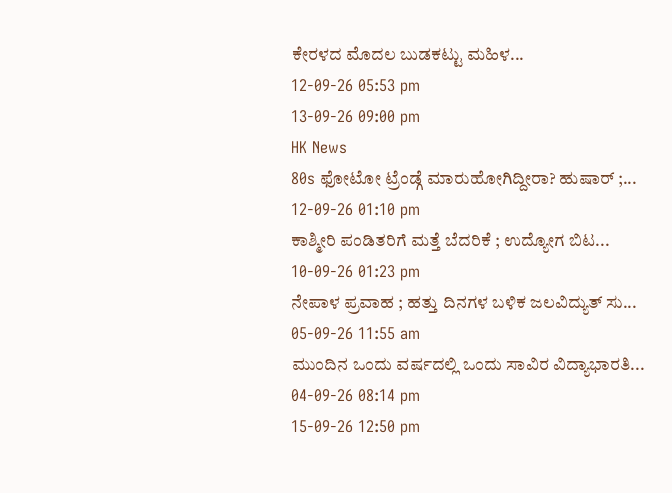ಕೇರಳದ ಮೊದಲ ಬುಡಕಟ್ಟು ಮಹಿಳ...
12-09-26 05:53 pm
13-09-26 09:00 pm
HK News
80s ಫೋಟೋ ಟ್ರೆಂಡ್ಗೆ ಮಾರುಹೋಗಿದ್ದೀರಾ? ಹುಷಾರ್ ;...
12-09-26 01:10 pm
ಕಾಶ್ಮೀರಿ ಪಂಡಿತರಿಗೆ ಮತ್ತೆ ಬೆದರಿಕೆ ; ಉದ್ಯೋಗ ಬಿಟ...
10-09-26 01:23 pm
ನೇಪಾಳ ಪ್ರವಾಹ ; ಹತ್ತು ದಿನಗಳ ಬಳಿಕ ಜಲವಿದ್ಯುತ್ ಸು...
05-09-26 11:55 am
ಮುಂದಿನ ಒಂದು ವರ್ಷದಲ್ಲಿ ಒಂದು ಸಾವಿರ ವಿದ್ಯಾಭಾರತಿ...
04-09-26 08:14 pm
15-09-26 12:50 pm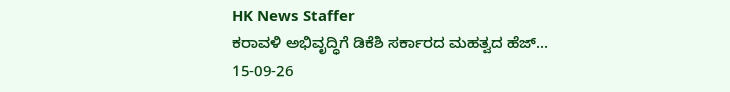HK News Staffer
ಕರಾವಳಿ ಅಭಿವೃದ್ಧಿಗೆ ಡಿಕೆಶಿ ಸರ್ಕಾರದ ಮಹತ್ವದ ಹೆಜ್...
15-09-26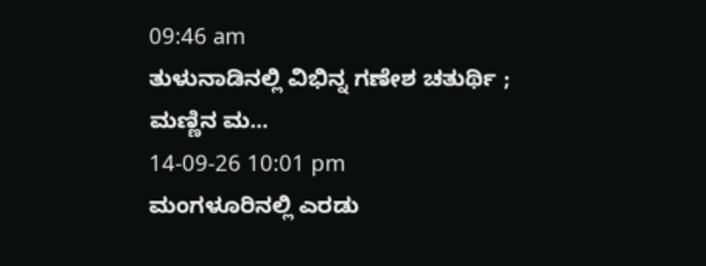09:46 am
ತುಳುನಾಡಿನಲ್ಲಿ ವಿಭಿನ್ನ ಗಣೇಶ ಚತುರ್ಥಿ ; ಮಣ್ಣಿನ ಮ...
14-09-26 10:01 pm
ಮಂಗಳೂರಿನಲ್ಲಿ ಎರಡು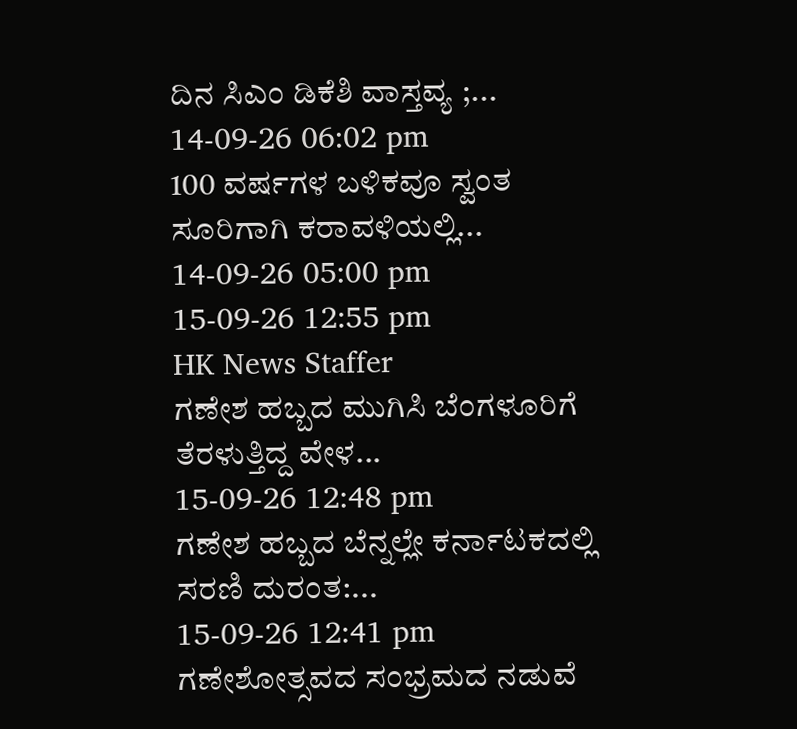ದಿನ ಸಿಎಂ ಡಿಕೆಶಿ ವಾಸ್ತವ್ಯ ;...
14-09-26 06:02 pm
100 ವರ್ಷಗಳ ಬಳಿಕವೂ ಸ್ವಂತ ಸೂರಿಗಾಗಿ ಕರಾವಳಿಯಲ್ಲಿ...
14-09-26 05:00 pm
15-09-26 12:55 pm
HK News Staffer
ಗಣೇಶ ಹಬ್ಬದ ಮುಗಿಸಿ ಬೆಂಗಳೂರಿಗೆ ತೆರಳುತ್ತಿದ್ದ ವೇಳ...
15-09-26 12:48 pm
ಗಣೇಶ ಹಬ್ಬದ ಬೆನ್ನಲ್ಲೇ ಕರ್ನಾಟಕದಲ್ಲಿ ಸರಣಿ ದುರಂತ:...
15-09-26 12:41 pm
ಗಣೇಶೋತ್ಸವದ ಸಂಭ್ರಮದ ನಡುವೆ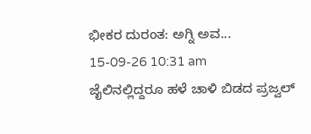ಭೀಕರ ದುರಂತ: ಅಗ್ನಿ ಅವ...
15-09-26 10:31 am
ಜೈಲಿನಲ್ಲಿದ್ದರೂ ಹಳೆ ಚಾಳಿ ಬಿಡದ ಪ್ರಜ್ವಲ್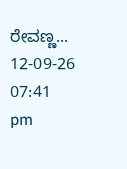ರೇವಣ್ಣ...
12-09-26 07:41 pm